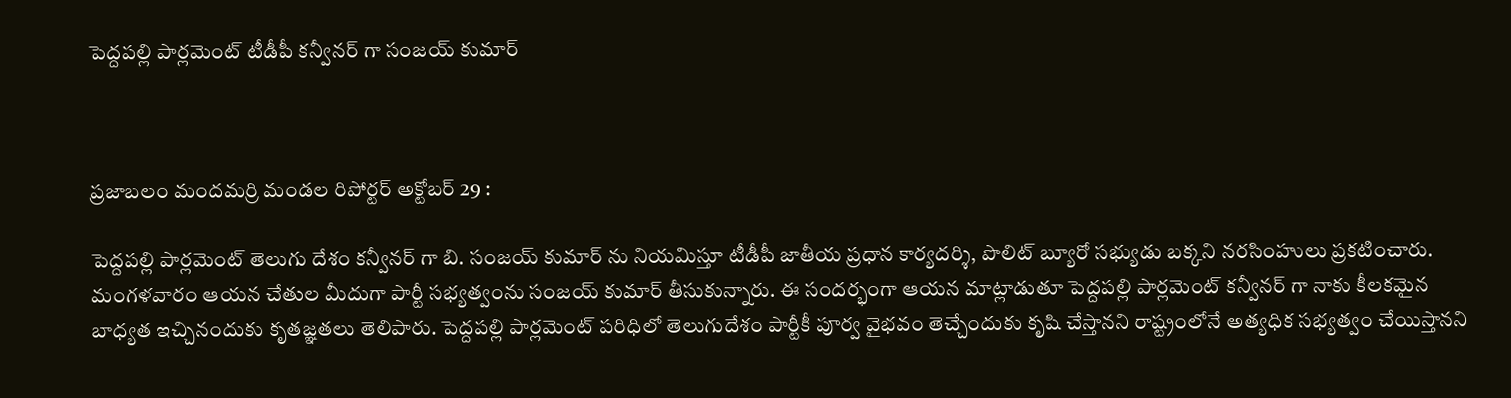పెద్దపల్లి పార్లమెంట్ టీడీపీ కన్వీనర్ గా సంజయ్ కుమార్



ప్రజాబలం మందమర్రి మండల రిపోర్టర్ అక్టోబర్ 29 :

పెద్దపల్లి పార్లమెంట్ తెలుగు దేశం కన్వీనర్ గా బి. సంజయ్ కుమార్ ను నియమిస్తూ టీడీపీ జాతీయ ప్రధాన కార్యదర్శి, పొలిట్ బ్యూరో సభ్యుడు బక్కని నరసింహులు ప్రకటించారు. మంగళవారం ఆయన చేతుల మీదుగా పార్టీ సభ్యత్వంను సంజయ్ కుమార్ తీసుకున్నారు. ఈ సందర్భంగా ఆయన మాట్లాడుతూ పెద్దపల్లి పార్లమెంట్ కన్వీనర్ గా నాకు కీలకమైన బాధ్యత ఇచ్చినందుకు కృతజ్ఞతలు తెలిపారు. పెద్దపల్లి పార్లమెంట్ పరిధిలో తెలుగుదేశం పార్టీకీ పూర్వ వైభవం తెచ్చేందుకు కృషి చేస్తానని రాష్ట్రంలోనే అత్యధిక సభ్యత్వం చేయిస్తానని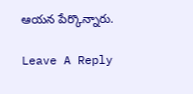ఆయన పేర్కొన్నారు.

Leave A Reply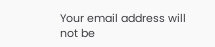Your email address will not be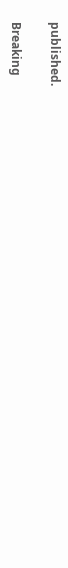published.

Breaking